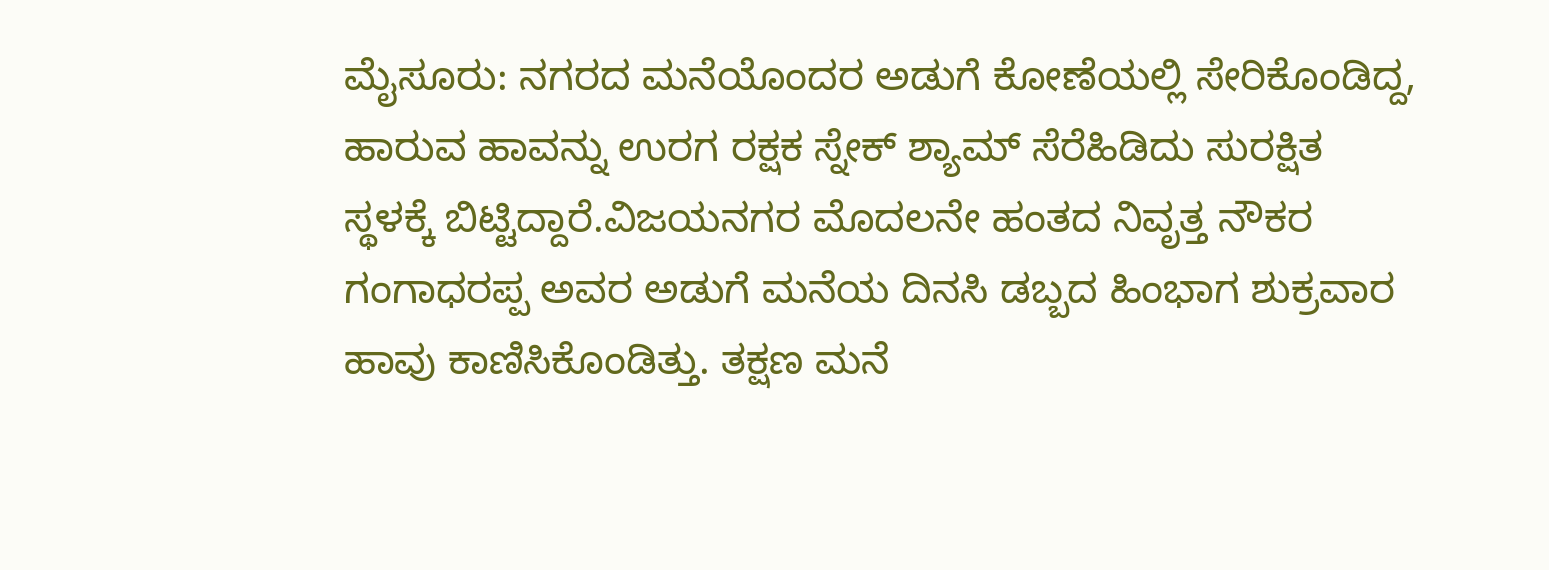ಮೈಸೂರು: ನಗರದ ಮನೆಯೊಂದರ ಅಡುಗೆ ಕೋಣೆಯಲ್ಲಿ ಸೇರಿಕೊಂಡಿದ್ದ, ಹಾರುವ ಹಾವನ್ನು ಉರಗ ರಕ್ಷಕ ಸ್ನೇಕ್ ಶ್ಯಾಮ್ ಸೆರೆಹಿಡಿದು ಸುರಕ್ಷಿತ ಸ್ಥಳಕ್ಕೆ ಬಿಟ್ಟಿದ್ದಾರೆ.ವಿಜಯನಗರ ಮೊದಲನೇ ಹಂತದ ನಿವೃತ್ತ ನೌಕರ ಗಂಗಾಧರಪ್ಪ ಅವರ ಅಡುಗೆ ಮನೆಯ ದಿನಸಿ ಡಬ್ಬದ ಹಿಂಭಾಗ ಶುಕ್ರವಾರ ಹಾವು ಕಾಣಿಸಿಕೊಂಡಿತ್ತು. ತಕ್ಷಣ ಮನೆ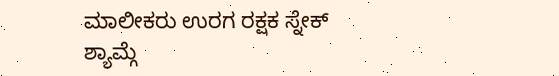ಮಾಲೀಕರು ಉರಗ ರಕ್ಷಕ ಸ್ನೇಕ್ ಶ್ಯಾಮ್ಗೆ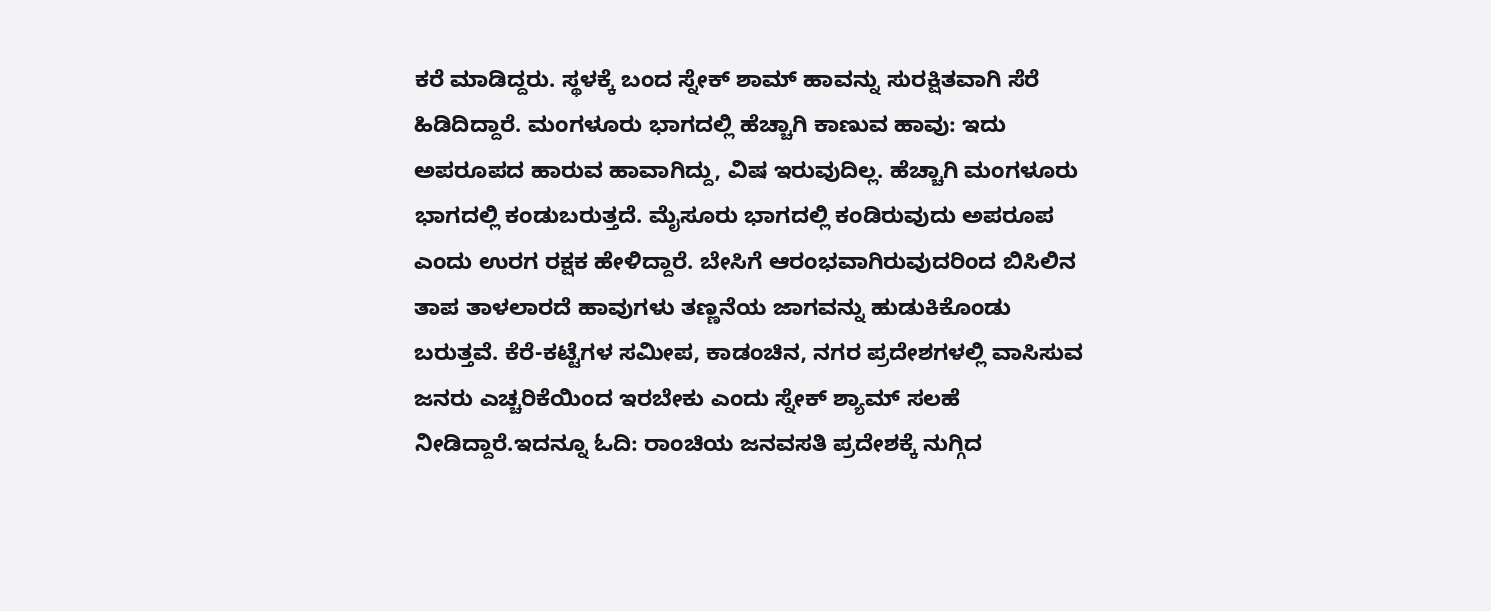ಕರೆ ಮಾಡಿದ್ದರು. ಸ್ಥಳಕ್ಕೆ ಬಂದ ಸ್ನೇಕ್ ಶಾಮ್ ಹಾವನ್ನು ಸುರಕ್ಷಿತವಾಗಿ ಸೆರೆ ಹಿಡಿದಿದ್ದಾರೆ. ಮಂಗಳೂರು ಭಾಗದಲ್ಲಿ ಹೆಚ್ಚಾಗಿ ಕಾಣುವ ಹಾವು: ಇದು ಅಪರೂಪದ ಹಾರುವ ಹಾವಾಗಿದ್ದು, ವಿಷ ಇರುವುದಿಲ್ಲ. ಹೆಚ್ಚಾಗಿ ಮಂಗಳೂರು ಭಾಗದಲ್ಲಿ ಕಂಡುಬರುತ್ತದೆ. ಮೈಸೂರು ಭಾಗದಲ್ಲಿ ಕಂಡಿರುವುದು ಅಪರೂಪ ಎಂದು ಉರಗ ರಕ್ಷಕ ಹೇಳಿದ್ದಾರೆ. ಬೇಸಿಗೆ ಆರಂಭವಾಗಿರುವುದರಿಂದ ಬಿಸಿಲಿನ ತಾಪ ತಾಳಲಾರದೆ ಹಾವುಗಳು ತಣ್ಣನೆಯ ಜಾಗವನ್ನು ಹುಡುಕಿಕೊಂಡು ಬರುತ್ತವೆ. ಕೆರೆ-ಕಟ್ಟೆಗಳ ಸಮೀಪ, ಕಾಡಂಚಿನ, ನಗರ ಪ್ರದೇಶಗಳಲ್ಲಿ ವಾಸಿಸುವ ಜನರು ಎಚ್ಚರಿಕೆಯಿಂದ ಇರಬೇಕು ಎಂದು ಸ್ನೇಕ್ ಶ್ಯಾಮ್ ಸಲಹೆ ನೀಡಿದ್ದಾರೆ.ಇದನ್ನೂ ಓದಿ: ರಾಂಚಿಯ ಜನವಸತಿ ಪ್ರದೇಶಕ್ಕೆ ನುಗ್ಗಿದ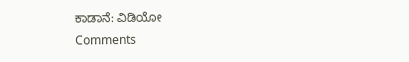ಕಾಡಾನೆ: ವಿಡಿಯೋ
Comments